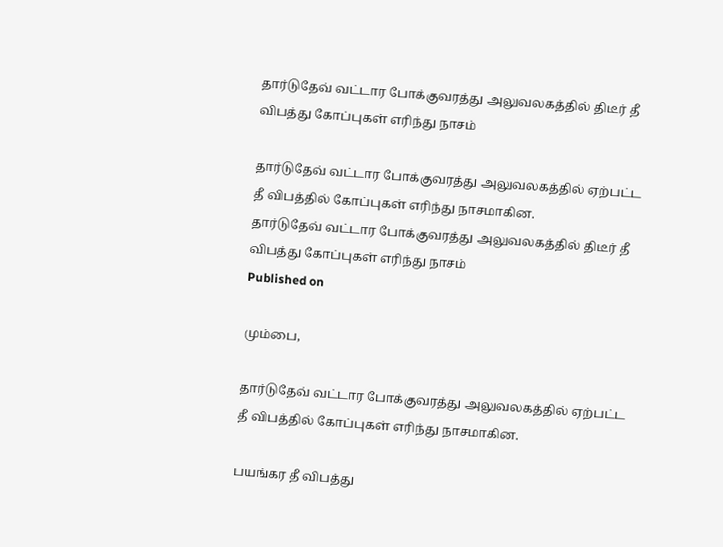தார்டுதேவ் வட்டார போக்குவரத்து அலுவலகத்தில் திடீர் தீ விபத்து கோப்புகள் எரிந்து நாசம்

தார்டுதேவ் வட்டார போக்குவரத்து அலுவலகத்தில் ஏற்பட்ட தீ விபத்தில் கோப்புகள் எரிந்து நாசமாகின.
தார்டுதேவ் வட்டார போக்குவரத்து அலுவலகத்தில் திடீர் தீ விபத்து கோப்புகள் எரிந்து நாசம்
Published on

மும்பை,

தார்டுதேவ் வட்டார போக்குவரத்து அலுவலகத்தில் ஏற்பட்ட தீ விபத்தில் கோப்புகள் எரிந்து நாசமாகின.

பயங்கர தீ விபத்து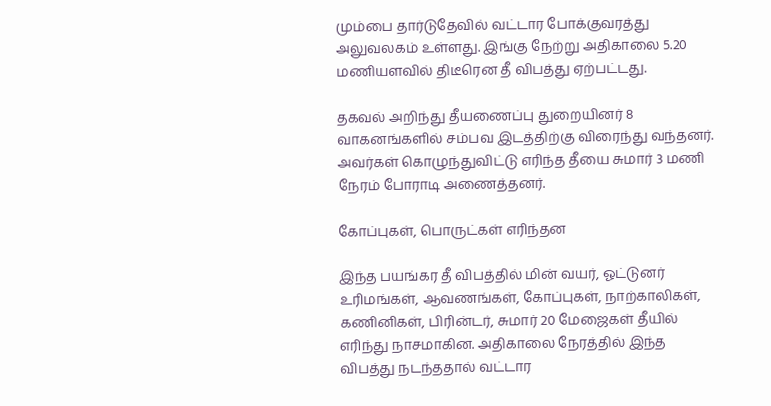மும்பை தார்டுதேவில் வட்டார போக்குவரத்து அலுவலகம் உள்ளது. இங்கு நேற்று அதிகாலை 5.20 மணியளவில் திடீரென தீ விபத்து ஏற்பட்டது.

தகவல் அறிந்து தீயணைப்பு துறையினர் 8 வாகனங்களில் சம்பவ இடத்திற்கு விரைந்து வந்தனர். அவர்கள் கொழுந்துவிட்டு எரிந்த தீயை சுமார் 3 மணி நேரம் போராடி அணைத்தனர்.

கோப்புகள், பொருட்கள் எரிந்தன

இந்த பயங்கர தீ விபத்தில் மின் வயர், ஓட்டுனர் உரிமங்கள், ஆவணங்கள், கோப்புகள், நாற்காலிகள், கணினிகள், பிரின்டர், சுமார் 20 மேஜைகள் தீயில் எரிந்து நாசமாகின. அதிகாலை நேரத்தில் இந்த விபத்து நடந்ததால் வட்டார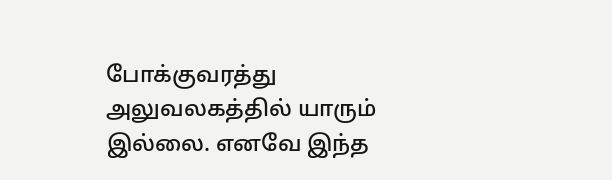போக்குவரத்து அலுவலகத்தில் யாரும் இல்லை. எனவே இந்த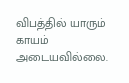விபத்தில் யாரும் காயம் அடையவில்லை.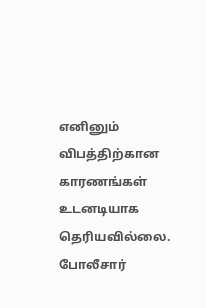எனினும் விபத்திற்கான காரணங்கள் உடனடியாக தெரியவில்லை. போலீசார்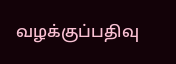வழக்குப்பதிவு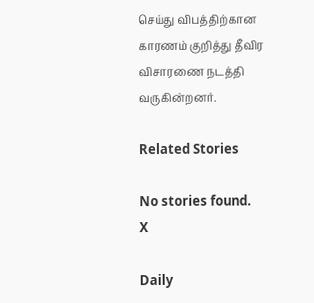செய்து விபத்திற்கான காரணம் குறித்து தீவிர விசாரணை நடத்தி வருகின்றனர்.

Related Stories

No stories found.
X

Daily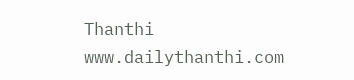Thanthi
www.dailythanthi.com